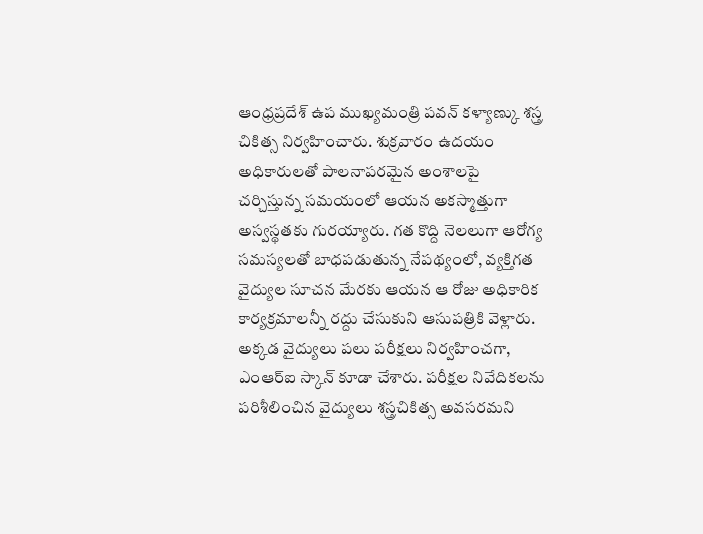ఆంధ్రప్రదేశ్ ఉప ముఖ్యమంత్రి పవన్ కళ్యాణ్కు శస్త్ర చికిత్స నిర్వహించారు. శుక్రవారం ఉదయం అధికారులతో పాలనాపరమైన అంశాలపై చర్చిస్తున్న సమయంలో ఆయన అకస్మాత్తుగా అస్వస్థతకు గురయ్యారు. గత కొద్ది నెలలుగా ఆరోగ్య సమస్యలతో బాధపడుతున్న నేపథ్యంలో, వ్యక్తిగత వైద్యుల సూచన మేరకు ఆయన ఆ రోజు అధికారిక కార్యక్రమాలన్నీ రద్దు చేసుకుని ఆసుపత్రికి వెళ్లారు.
అక్కడ వైద్యులు పలు పరీక్షలు నిర్వహించగా, ఎంఆర్ఐ స్కాన్ కూడా చేశారు. పరీక్షల నివేదికలను పరిశీలించిన వైద్యులు శస్త్రచికిత్స అవసరమని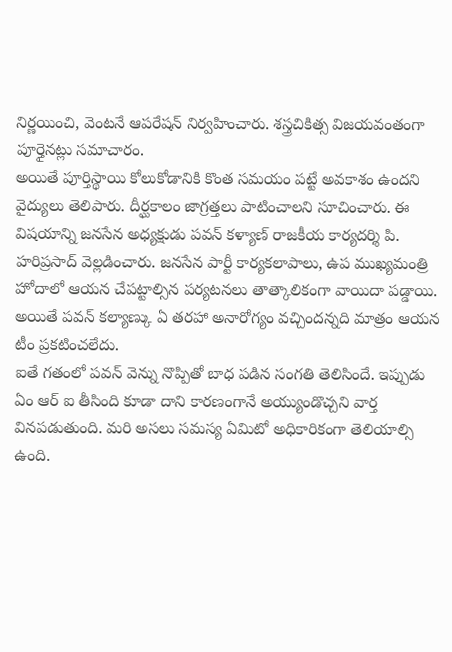నిర్ణయించి, వెంటనే ఆపరేషన్ నిర్వహించారు. శస్త్రచికిత్స విజయవంతంగా పూర్తైనట్లు సమాచారం.
అయితే పూర్తిస్థాయి కోలుకోడానికి కొంత సమయం పట్టే అవకాశం ఉందని వైద్యులు తెలిపారు. దీర్ఘకాలం జాగ్రత్తలు పాటించాలని సూచించారు. ఈ విషయాన్ని జనసేన అధ్యక్షుడు పవన్ కళ్యాణ్ రాజకీయ కార్యదర్శి పి. హరిప్రసాద్ వెల్లడించారు. జనసేన పార్టీ కార్యకలాపాలు, ఉప ముఖ్యమంత్రి హోదాలో ఆయన చేపట్టాల్సిన పర్యటనలు తాత్కాలికంగా వాయిదా పడ్డాయి. అయితే పవన్ కల్యాణ్కు ఏ తరహా అనారోగ్యం వచ్చిందన్నది మాత్రం ఆయన టీం ప్రకటించలేదు.
ఐతే గతంలో పవన్ వెన్ను నొప్పితో బాధ పడిన సంగతి తెలిసిందే. ఇప్పుడు ఏం ఆర్ ఐ తీసింది కూడా దాని కారణంగానే అయ్యుండొచ్చని వార్త వినపడుతుంది. మరి అసలు సమస్య ఏమిటో అధికారికంగా తెలియాల్సి ఉంది.